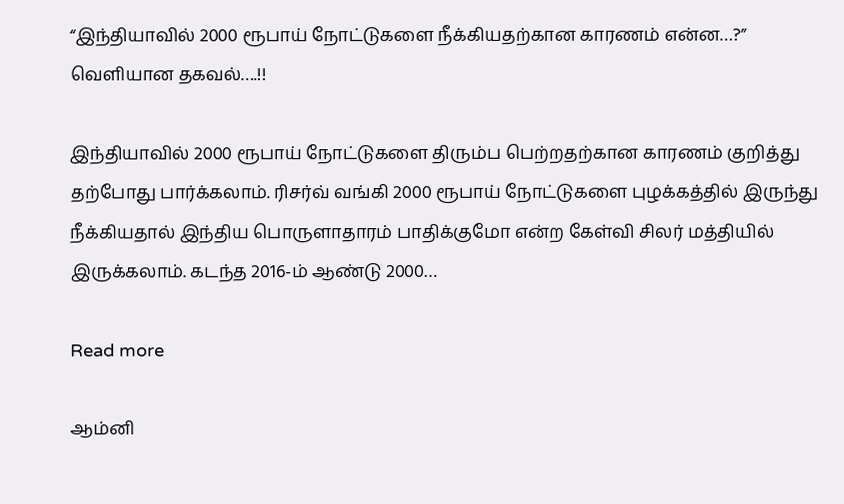“இந்தியாவில் 2000 ரூபாய் நோட்டுகளை நீக்கியதற்கான காரணம் என்ன…?” வெளியான தகவல்….!!

இந்தியாவில் 2000 ரூபாய் நோட்டுகளை திரும்ப பெற்றதற்கான காரணம் குறித்து தற்போது பார்க்கலாம். ரிசர்வ் வங்கி 2000 ரூபாய் நோட்டுகளை புழக்கத்தில் இருந்து நீக்கியதால் இந்திய பொருளாதாரம் பாதிக்குமோ என்ற கேள்வி சிலர் மத்தியில் இருக்கலாம். கடந்த 2016-ம் ஆண்டு 2000…

Read more

ஆம்னி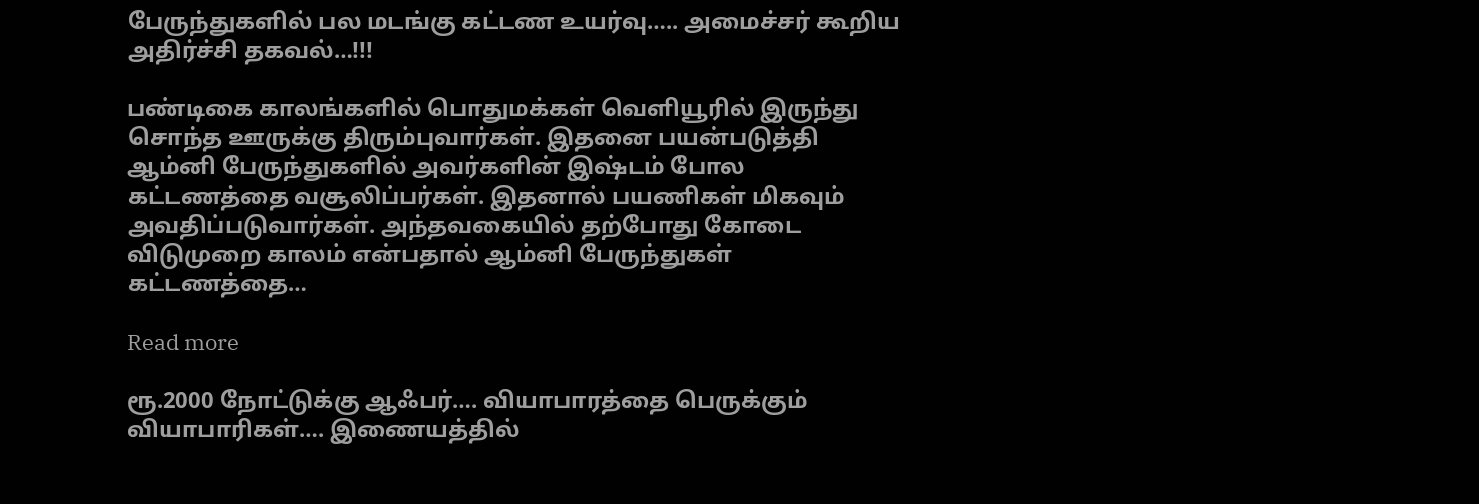பேருந்துகளில் பல மடங்கு கட்டண உயர்வு….. அமைச்சர் கூறிய அதிர்ச்சி தகவல்…!!!

பண்டிகை காலங்களில் பொதுமக்கள் வெளியூரில் இருந்து சொந்த ஊருக்கு திரும்புவார்கள். இதனை பயன்படுத்தி ஆம்னி பேருந்துகளில் அவர்களின் இஷ்டம் போல கட்டணத்தை வசூலிப்பர்கள். இதனால் பயணிகள் மிகவும் அவதிப்படுவார்கள். அந்தவகையில் தற்போது கோடை விடுமுறை காலம் என்பதால் ஆம்னி பேருந்துகள் கட்டணத்தை…

Read more

ரூ.2000 நோட்டுக்கு ஆஃபர்…. வியாபாரத்தை பெருக்கும் வியாபாரிகள்…. இணையத்தில்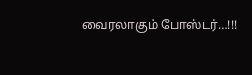வைரலாகும் போஸ்டர்…!!!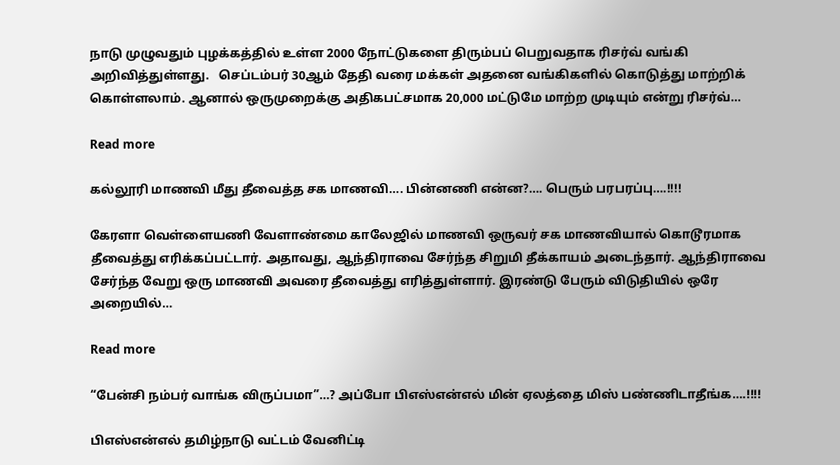நாடு முழுவதும் புழக்கத்தில் உள்ள 2000 நோட்டுகளை திரும்பப் பெறுவதாக ரிசர்வ் வங்கி அறிவித்துள்ளது.   செப்டம்பர் 30ஆம் தேதி வரை மக்கள் அதனை வங்கிகளில் கொடுத்து மாற்றிக் கொள்ளலாம். ஆனால் ஒருமுறைக்கு அதிகபட்சமாக 20,000 மட்டுமே மாற்ற முடியும் என்று ரிசர்வ்…

Read more

கல்லூரி மாணவி மீது தீவைத்த சக மாணவி…. பின்னணி என்ன?…. பெரும் பரபரப்பு….!!!!

கேரளா வெள்ளையணி வேளாண்மை காலேஜில் மாணவி ஒருவர் சக மாணவியால் கொடூரமாக தீவைத்து எரிக்கப்பட்டார். அதாவது, ஆந்திராவை சேர்ந்த சிறுமி தீக்காயம் அடைந்தார். ஆந்திராவை சேர்ந்த வேறு ஒரு மாணவி அவரை தீவைத்து எரித்துள்ளார். இரண்டு பேரும் விடுதியில் ஒரே அறையில்…

Read more

“பேன்சி நம்பர் வாங்க விருப்பமா”…? அப்போ பிஎஸ்என்எல் மின் ஏலத்தை மிஸ் பண்ணிடாதீங்க….!!!!

பிஎஸ்என்எல் தமிழ்நாடு வட்டம் வேனிட்டி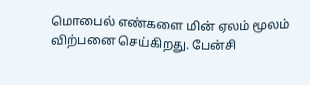மொபைல் எண்களை மின் ஏலம் மூலம் விற்பனை செய்கிறது. பேன்சி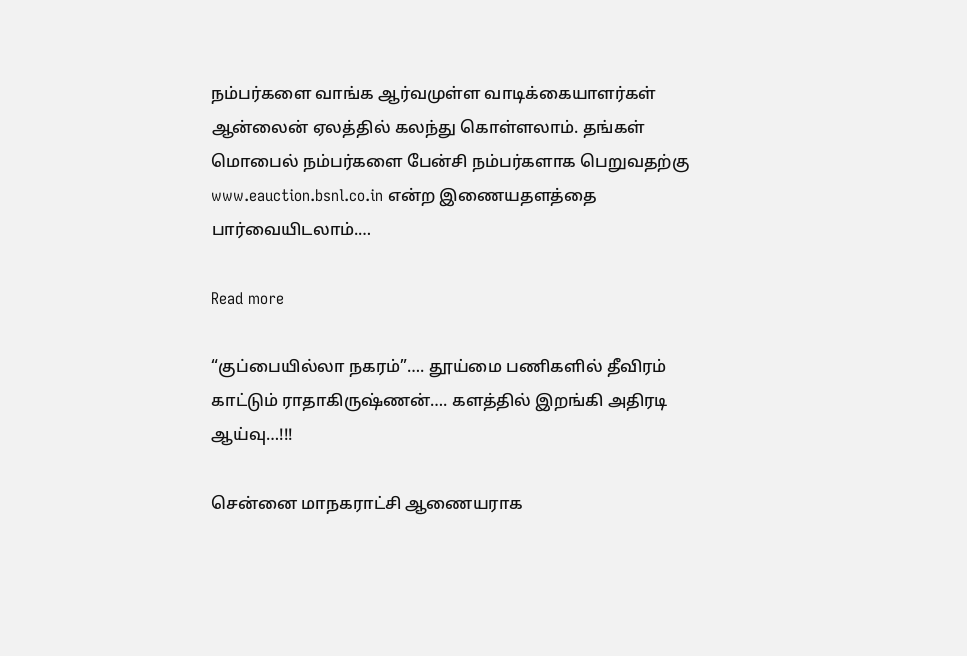நம்பர்களை வாங்க ஆர்வமுள்ள வாடிக்கையாளர்கள் ஆன்லைன் ஏலத்தில் கலந்து கொள்ளலாம். தங்கள் மொபைல் நம்பர்களை பேன்சி நம்பர்களாக பெறுவதற்கு www.eauction.bsnl.co.in என்ற இணையதளத்தை பார்வையிடலாம்.…

Read more

“குப்பையில்லா நகரம்”…. தூய்மை பணிகளில் தீவிரம் காட்டும் ராதாகிருஷ்ணன்…. களத்தில் இறங்கி அதிரடி ஆய்வு…!!!

சென்னை மாநகராட்சி ஆணையராக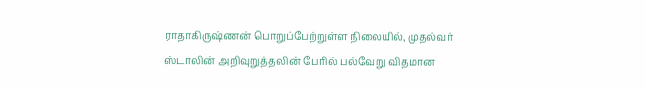ராதாகிருஷ்ணன் பொறுப்பேற்றுள்ள நிலையில், முதல்வர் ஸ்டாலின் அறிவுறுத்தலின் பேரில் பல்வேறு விதமான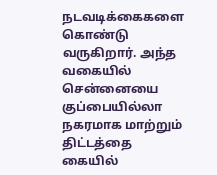நடவடிக்கைகளை கொண்டு வருகிறார். அந்த வகையில் சென்னையை குப்பையில்லா நகரமாக மாற்றும் திட்டத்தை கையில்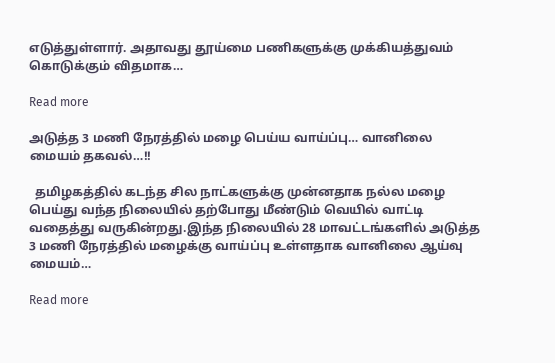எடுத்துள்ளார். அதாவது தூய்மை பணிகளுக்கு முக்கியத்துவம் கொடுக்கும் விதமாக…

Read more

அடுத்த 3 மணி நேரத்தில் மழை பெய்ய வாய்ப்பு… வானிலை மையம் தகவல்…!!

  தமிழகத்தில் கடந்த சில நாட்களுக்கு முன்னதாக நல்ல மழை பெய்து வந்த நிலையில் தற்போது மீண்டும் வெயில் வாட்டி வதைத்து வருகின்றது.இந்த நிலையில் 28 மாவட்டங்களில் அடுத்த 3 மணி நேரத்தில் மழைக்கு வாய்ப்பு உள்ளதாக வானிலை ஆய்வு மையம்…

Read more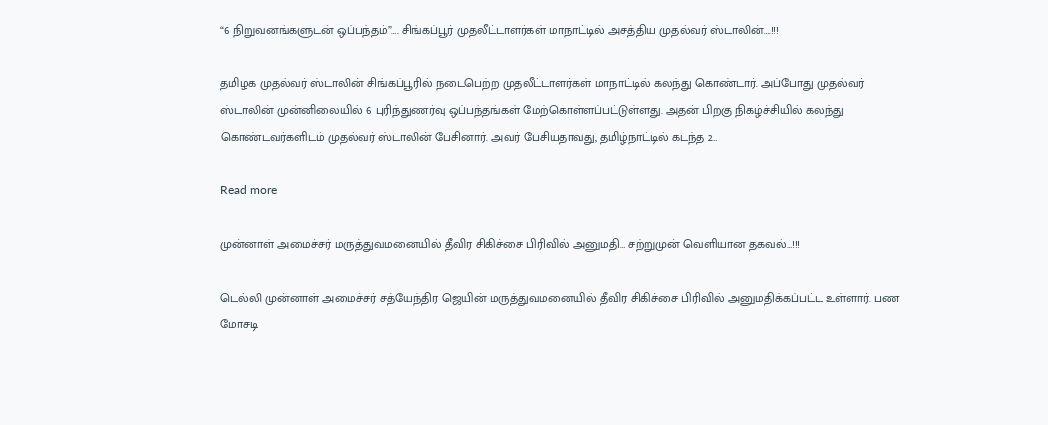“6 நிறுவனங்களுடன் ஒப்பந்தம்”…. சிங்கப்பூர் முதலீட்டாளர்கள் மாநாட்டில் அசத்திய முதல்வர் ஸ்டாலின்….!!!

தமிழக முதல்வர் ஸ்டாலின் சிங்கப்பூரில் நடைபெற்ற முதலீட்டாளர்கள் மாநாட்டில் கலந்து கொண்டார். அப்போது முதல்வர் ஸ்டாலின் முன்னிலையில் 6 புரிந்துணர்வு ஒப்பந்தங்கள் மேற்கொள்ளப்பட்டுள்ளது. அதன் பிறகு நிகழ்ச்சியில் கலந்து கொண்டவர்களிடம் முதல்வர் ஸ்டாலின் பேசினார். அவர் பேசியதாவது, தமிழ்நாட்டில் கடந்த 2…

Read more

முன்னாள் அமைச்சர் மருத்துவமனையில் தீவிர சிகிச்சை பிரிவில் அனுமதி… சற்றுமுன் வெளியான தகவல்…!!!

டெல்லி முன்னாள் அமைச்சர் சத்யேந்திர ஜெயின் மருத்துவமனையில் தீவிர சிகிச்சை பிரிவில் அனுமதிக்கப்பட்ட உள்ளார். பண மோசடி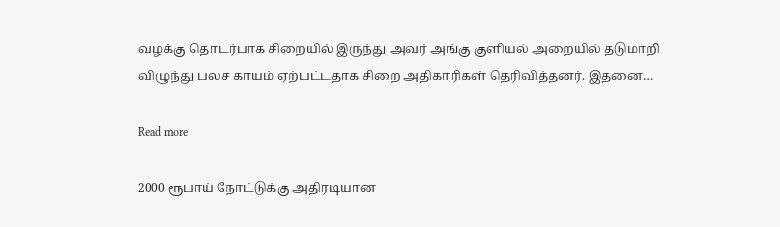வழக்கு தொடர்பாக சிறையில் இருந்து அவர் அங்கு குளியல் அறையில் தடுமாறி விழுந்து பலச காயம் ஏற்பட்டதாக சிறை அதிகாரிகள் தெரிவித்தனர். இதனை…

Read more

2000 ரூபாய் நோட்டுக்கு அதிரடியான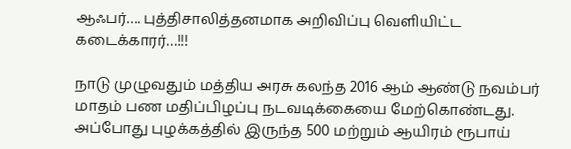ஆஃபர்…. புத்திசாலித்தனமாக அறிவிப்பு வெளியிட்ட கடைக்காரர்…!!!

நாடு முழுவதும் மத்திய அரசு கலந்த 2016 ஆம் ஆண்டு நவம்பர் மாதம் பண மதிப்பிழப்பு நடவடிக்கையை மேற்கொண்டது. அப்போது புழக்கத்தில் இருந்த 500 மற்றும் ஆயிரம் ரூபாய்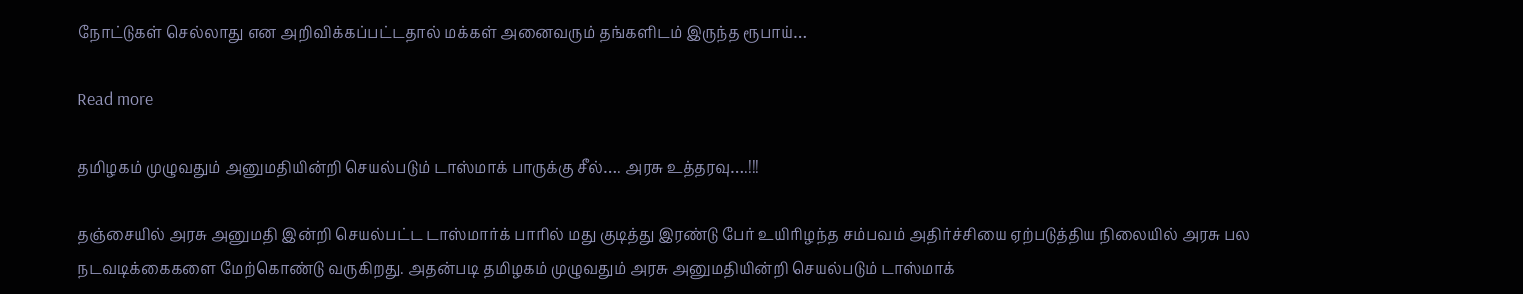நோட்டுகள் செல்லாது என அறிவிக்கப்பட்டதால் மக்கள் அனைவரும் தங்களிடம் இருந்த ரூபாய்…

Read more

தமிழகம் முழுவதும் அனுமதியின்றி செயல்படும் டாஸ்மாக் பாருக்கு சீல்…. அரசு உத்தரவு….!!!

தஞ்சையில் அரசு அனுமதி இன்றி செயல்பட்ட டாஸ்மார்க் பாரில் மது குடித்து இரண்டு பேர் உயிரிழந்த சம்பவம் அதிர்ச்சியை ஏற்படுத்திய நிலையில் அரசு பல நடவடிக்கைகளை மேற்கொண்டு வருகிறது. அதன்படி தமிழகம் முழுவதும் அரசு அனுமதியின்றி செயல்படும் டாஸ்மாக்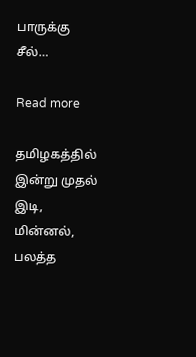பாருக்கு சீல்…

Read more

தமிழகத்தில் இன்று முதல் இடி, மின்னல், பலத்த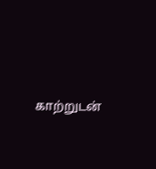காற்றுடன்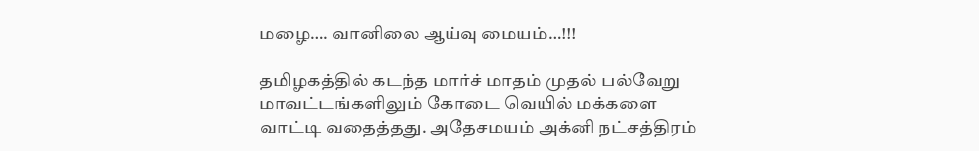மழை…. வானிலை ஆய்வு மையம்…!!!

தமிழகத்தில் கடந்த மார்ச் மாதம் முதல் பல்வேறு மாவட்டங்களிலும் கோடை வெயில் மக்களை வாட்டி வதைத்தது. அதேசமயம் அக்னி நட்சத்திரம்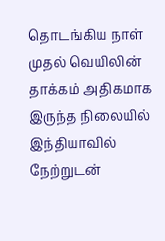தொடங்கிய நாள் முதல் வெயிலின் தாக்கம் அதிகமாக இருந்த நிலையில் இந்தியாவில் நேற்றுடன்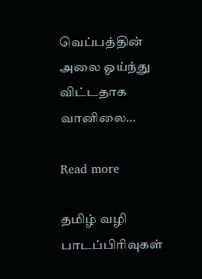வெப்பத்தின் அலை ஓய்ந்து விட்டதாக வானிலை…

Read more

தமிழ் வழி பாடப்பிரிவுகள்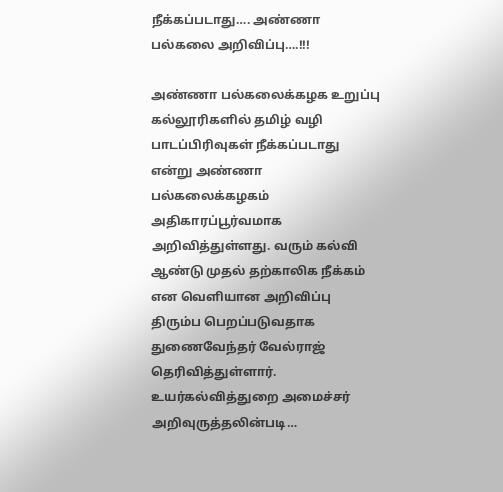நீக்கப்படாது…. அண்ணா பல்கலை அறிவிப்பு….!!!

அண்ணா பல்கலைக்கழக உறுப்பு கல்லூரிகளில் தமிழ் வழி பாடப்பிரிவுகள் நீக்கப்படாது என்று அண்ணா பல்கலைக்கழகம் அதிகாரப்பூர்வமாக அறிவித்துள்ளது. வரும் கல்வி ஆண்டு முதல் தற்காலிக நீக்கம் என வெளியான அறிவிப்பு திரும்ப பெறப்படுவதாக துணைவேந்தர் வேல்ராஜ் தெரிவித்துள்ளார். உயர்கல்வித்துறை அமைச்சர் அறிவுருத்தலின்படி…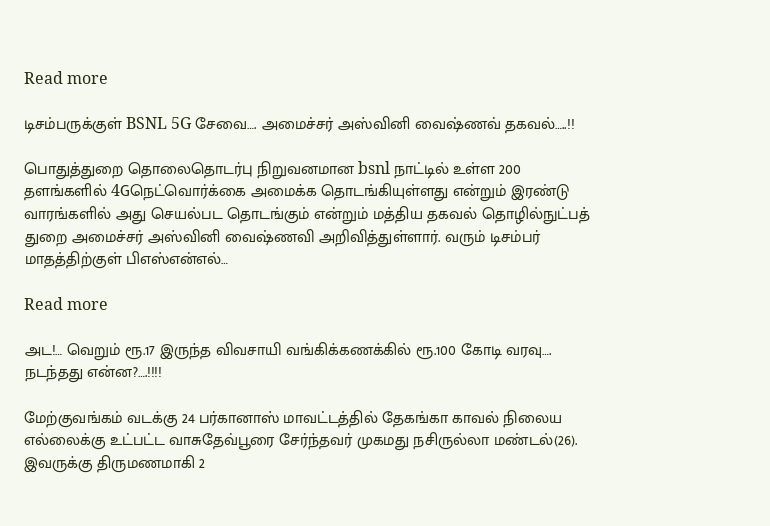Read more

டிசம்பருக்குள் BSNL 5G சேவை…. அமைச்சர் அஸ்வினி வைஷ்ணவ் தகவல்…..!!

பொதுத்துறை தொலைதொடர்பு நிறுவனமான bsnl நாட்டில் உள்ள 200 தளங்களில் 4Gநெட்வொர்க்கை அமைக்க தொடங்கியுள்ளது என்றும் இரண்டு வாரங்களில் அது செயல்பட தொடங்கும் என்றும் மத்திய தகவல் தொழில்நுட்பத் துறை அமைச்சர் அஸ்வினி வைஷ்ணவி அறிவித்துள்ளார். வரும் டிசம்பர் மாதத்திற்குள் பிஎஸ்என்எல்…

Read more

அட!… வெறும் ரூ.17 இருந்த விவசாயி வங்கிக்கணக்கில் ரூ.100 கோடி வரவு…. நடந்தது என்ன?….!!!!

மேற்குவங்கம் வடக்கு 24 பர்கானாஸ் மாவட்டத்தில் தேகங்கா காவல் நிலைய எல்லைக்கு உட்பட்ட வாசுதேவ்பூரை சேர்ந்தவர் முகமது நசிருல்லா மண்டல்(26). இவருக்கு திருமணமாகி 2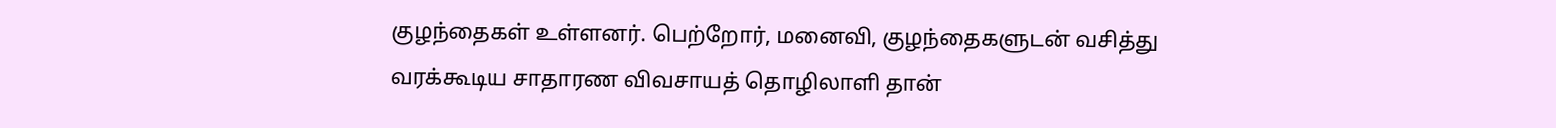குழந்தைகள் உள்ளனர். பெற்றோர், மனைவி, குழந்தைகளுடன் வசித்து வரக்கூடிய சாதாரண விவசாயத் தொழிலாளி தான்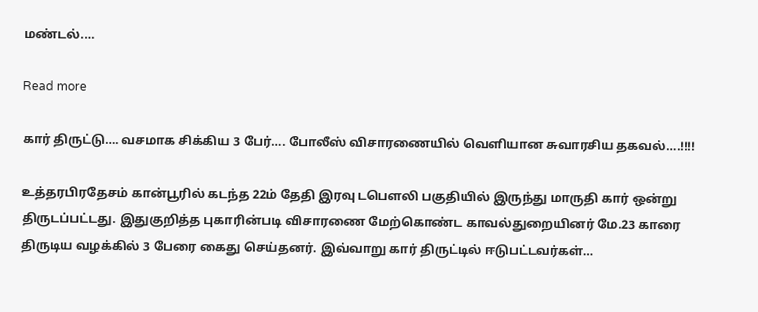மண்டல்.…

Read more

கார் திருட்டு…. வசமாக சிக்கிய 3 பேர்…. போலீஸ் விசாரணையில் வெளியான சுவாரசிய தகவல்….!!!!

உத்தரபிரதேசம் கான்பூரில் கடந்த 22ம் தேதி இரவு டபௌலி பகுதியில் இருந்து மாருதி கார் ஒன்று திருடப்பட்டது. இதுகுறித்த புகாரின்படி விசாரணை மேற்கொண்ட காவல்துறையினர் மே.23 காரை திருடிய வழக்கில் 3 பேரை கைது செய்தனர். இவ்வாறு கார் திருட்டில் ஈடுபட்டவர்கள்…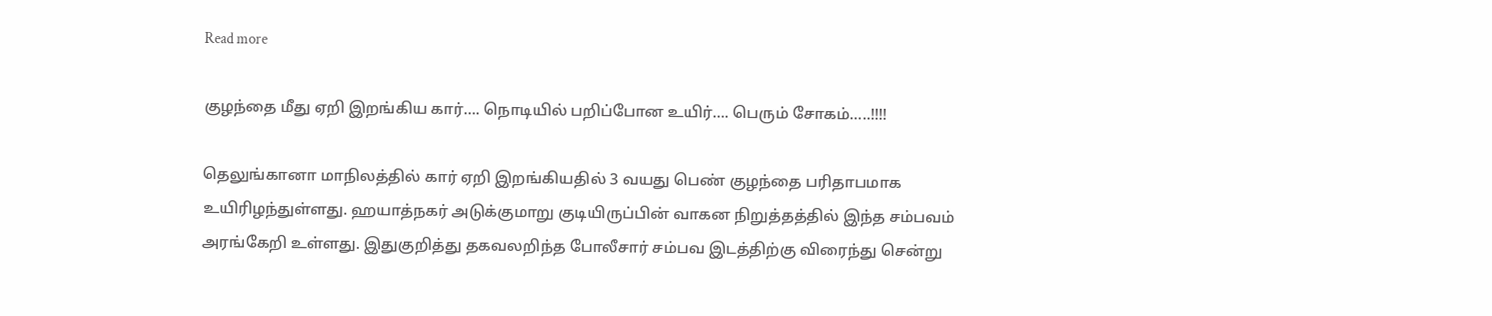Read more

குழந்தை மீது ஏறி இறங்கிய கார்…. நொடியில் பறிப்போன உயிர்…. பெரும் சோகம்…..!!!!

தெலுங்கானா மாநிலத்தில் கார் ஏறி இறங்கியதில் 3 வயது பெண் குழந்தை பரிதாபமாக உயிரிழந்துள்ளது. ஹயாத்நகர் அடுக்குமாறு குடியிருப்பின் வாகன நிறுத்தத்தில் இந்த சம்பவம் அரங்கேறி உள்ளது. இதுகுறித்து தகவலறிந்த போலீசார் சம்பவ இடத்திற்கு விரைந்து சென்று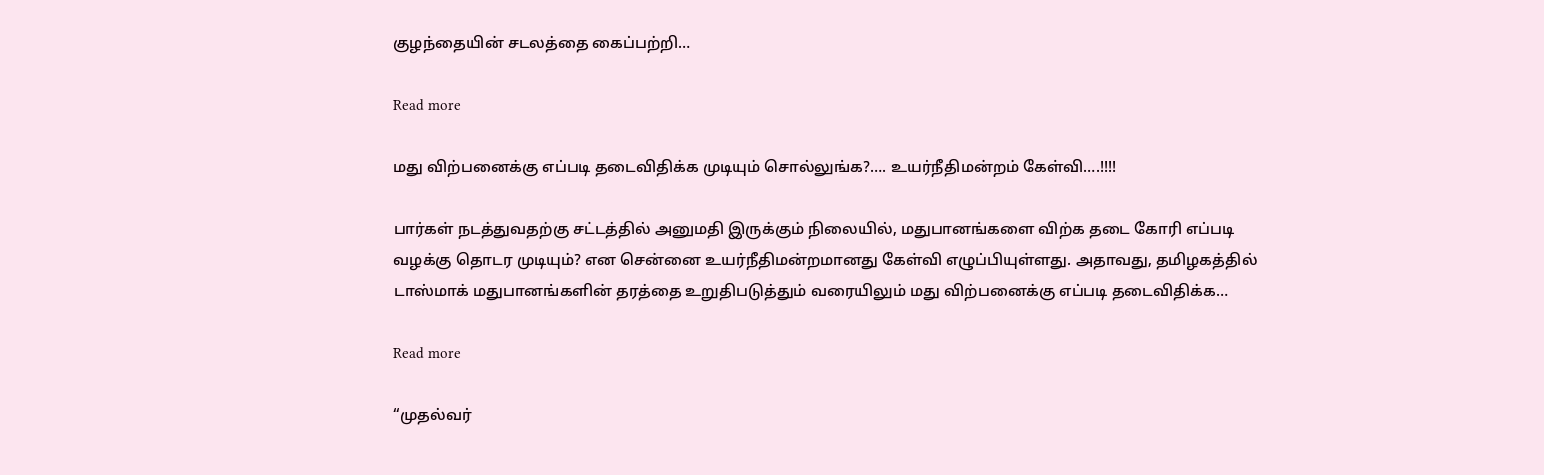குழந்தையின் சடலத்தை கைப்பற்றி…

Read more

மது விற்பனைக்கு எப்படி தடைவிதிக்க முடியும் சொல்லுங்க?…. உயர்நீதிமன்றம் கேள்வி….!!!!

பார்கள் நடத்துவதற்கு சட்டத்தில் அனுமதி இருக்கும் நிலையில், மதுபானங்களை விற்க தடை கோரி எப்படி வழக்கு தொடர முடியும்? என சென்னை உயர்நீதிமன்றமானது கேள்வி எழுப்பியுள்ளது. அதாவது, தமிழகத்தில் டாஸ்மாக் மதுபானங்களின் தரத்தை உறுதிபடுத்தும் வரையிலும் மது விற்பனைக்கு எப்படி தடைவிதிக்க…

Read more

“முதல்வர்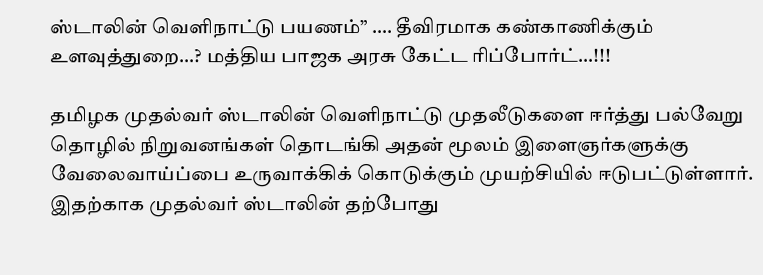ஸ்டாலின் வெளிநாட்டு பயணம்” …. தீவிரமாக கண்காணிக்கும் உளவுத்துறை…? மத்திய பாஜக அரசு கேட்ட ரிப்போர்ட்…!!!

தமிழக முதல்வர் ஸ்டாலின் வெளிநாட்டு முதலீடுகளை ஈர்த்து பல்வேறு தொழில் நிறுவனங்கள் தொடங்கி அதன் மூலம் இளைஞர்களுக்கு வேலைவாய்ப்பை உருவாக்கிக் கொடுக்கும் முயற்சியில் ஈடுபட்டுள்ளார். இதற்காக முதல்வர் ஸ்டாலின் தற்போது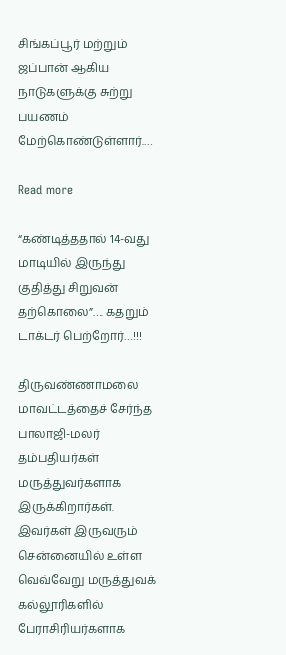சிங்கப்பூர் மற்றும் ஜப்பான் ஆகிய நாடுகளுக்கு சுற்று பயணம் மேற்கொண்டுள்ளார்.…

Read more

“கண்டித்ததால் 14-வது மாடியில் இருந்து குதித்து சிறுவன் தற்கொலை”…. கதறும் டாக்டர் பெற்றோர்…!!!

திருவண்ணாமலை மாவட்டத்தைச் சேர்ந்த பாலாஜி-மலர் தம்பதியர்கள் மருத்துவர்களாக இருக்கிறார்கள். இவர்கள் இருவரும் சென்னையில் உள்ள வெவ்வேறு மருத்துவக் கல்லூரிகளில் பேராசிரியர்களாக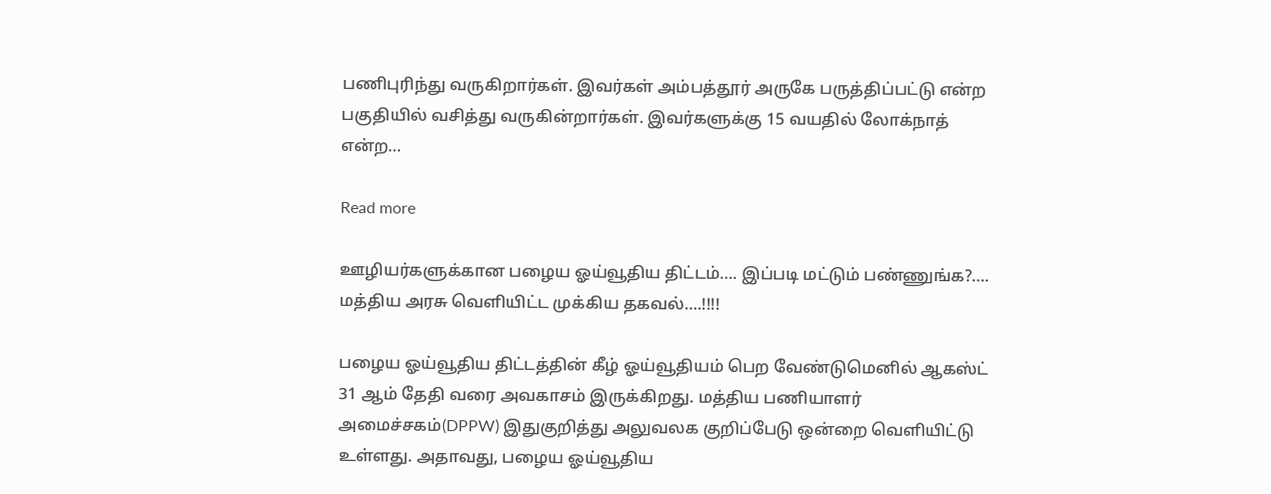பணிபுரிந்து வருகிறார்கள். இவர்கள் அம்பத்தூர் அருகே பருத்திப்பட்டு என்ற பகுதியில் வசித்து வருகின்றார்கள். இவர்களுக்கு 15 வயதில் லோக்நாத் என்ற…

Read more

ஊழியர்களுக்கான பழைய ஓய்வூதிய திட்டம்…. இப்படி மட்டும் பண்ணுங்க?…. மத்திய அரசு வெளியிட்ட முக்கிய தகவல்….!!!!

பழைய ஓய்வூதிய திட்டத்தின் கீழ் ஓய்வூதியம் பெற வேண்டுமெனில் ஆகஸ்ட் 31 ஆம் தேதி வரை அவகாசம் இருக்கிறது. மத்திய பணியாளர் அமைச்சகம்(DPPW) இதுகுறித்து அலுவலக குறிப்பேடு ஒன்றை வெளியிட்டு உள்ளது. அதாவது, பழைய ஓய்வூதிய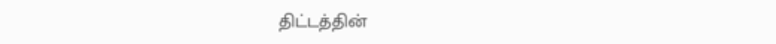திட்டத்தின்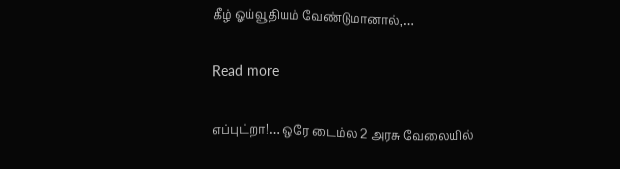கீழ் ஓய்வூதியம் வேண்டுமானால்,…

Read more

எப்புட்றா!… ஒரே டைம்ல 2 அரசு வேலையில்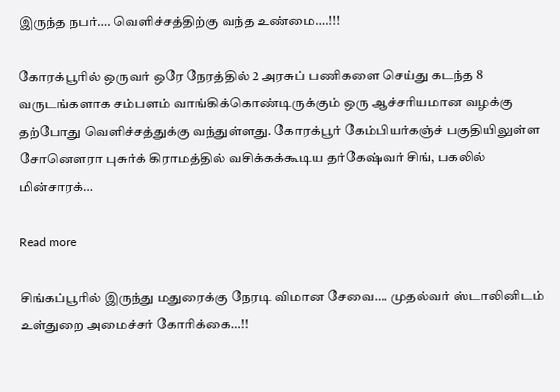இருந்த நபர்…. வெளிச்சத்திற்கு வந்த உண்மை….!!!

கோரக்பூரில் ஒருவர் ஒரே நேரத்தில் 2 அரசுப் பணிகளை செய்து கடந்த 8 வருடங்களாக சம்பளம் வாங்கிக்கொண்டிருக்கும் ஒரு ஆச்சரியமான வழக்கு தற்போது வெளிச்சத்துக்கு வந்துள்ளது. கோரக்பூர் கேம்பியர்கஞ்ச் பகுதியிலுள்ள சோனௌரா புசுர்க் கிராமத்தில் வசிக்கக்கூடிய தர்கேஷ்வர் சிங், பகலில் மின்சாரக்…

Read more

சிங்கப்பூரில் இருந்து மதுரைக்கு நேரடி விமான சேவை…. முதல்வர் ஸ்டாலினிடம் உள்துறை அமைச்சர் கோரிக்கை…!!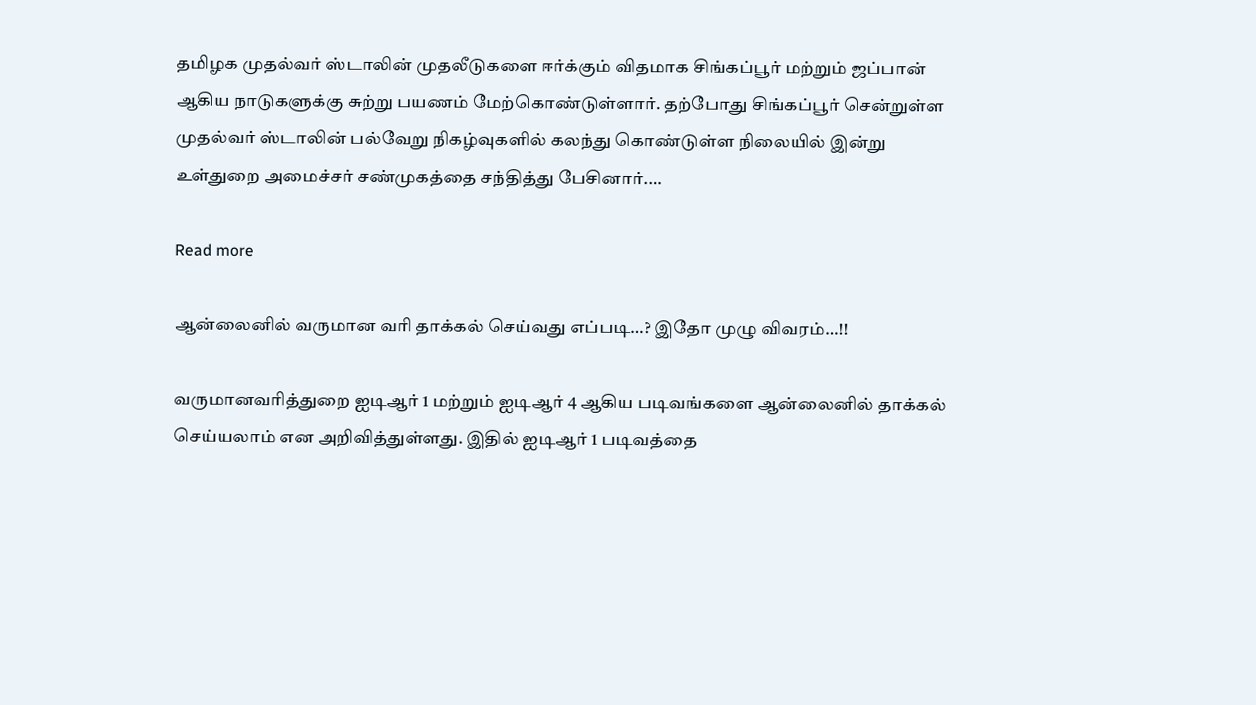தமிழக முதல்வர் ஸ்டாலின் முதலீடுகளை ஈர்க்கும் விதமாக சிங்கப்பூர் மற்றும் ஜப்பான் ஆகிய நாடுகளுக்கு சுற்று பயணம் மேற்கொண்டுள்ளார். தற்போது சிங்கப்பூர் சென்றுள்ள முதல்வர் ஸ்டாலின் பல்வேறு நிகழ்வுகளில் கலந்து கொண்டுள்ள நிலையில் இன்று உள்துறை அமைச்சர் சண்முகத்தை சந்தித்து பேசினார்.…

Read more

ஆன்லைனில் வருமான வரி தாக்கல் செய்வது எப்படி…? இதோ முழு விவரம்…!!

வருமானவரித்துறை ஐடிஆர் 1 மற்றும் ஐடிஆர் 4 ஆகிய படிவங்களை ஆன்லைனில் தாக்கல் செய்யலாம் என அறிவித்துள்ளது. இதில் ஐடிஆர் 1 படிவத்தை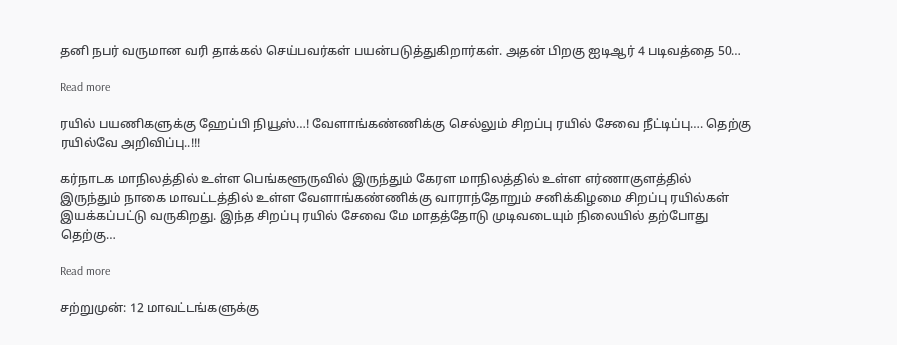தனி நபர் வருமான வரி தாக்கல் செய்பவர்கள் பயன்படுத்துகிறார்கள். அதன் பிறகு ஐடிஆர் 4 படிவத்தை 50…

Read more

ரயில் பயணிகளுக்கு ஹேப்பி நியூஸ்…! வேளாங்கண்ணிக்கு செல்லும் சிறப்பு ரயில் சேவை நீட்டிப்பு…. தெற்கு ரயில்வே அறிவிப்பு..!!!

கர்நாடக மாநிலத்தில் உள்ள பெங்களூருவில் இருந்தும் கேரள மாநிலத்தில் உள்ள எர்ணாகுளத்தில் இருந்தும் நாகை மாவட்டத்தில் உள்ள வேளாங்கண்ணிக்கு வாராந்தோறும் சனிக்கிழமை சிறப்பு ரயில்கள் இயக்கப்பட்டு வருகிறது. இந்த சிறப்பு ரயில் சேவை மே மாதத்தோடு முடிவடையும் நிலையில் தற்போது தெற்கு…

Read more

சற்றுமுன்: 12 மாவட்டங்களுக்கு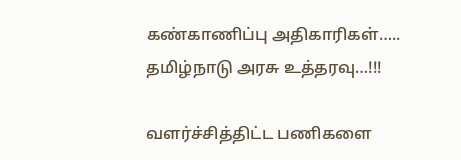கண்காணிப்பு அதிகாரிகள்….. தமிழ்நாடு அரசு உத்தரவு…!!!

வளர்ச்சித்திட்ட பணிகளை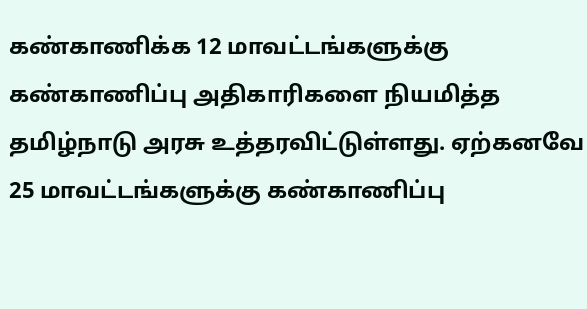கண்காணிக்க 12 மாவட்டங்களுக்கு கண்காணிப்பு அதிகாரிகளை நியமித்த தமிழ்நாடு அரசு உத்தரவிட்டுள்ளது. ஏற்கனவே 25 மாவட்டங்களுக்கு கண்காணிப்பு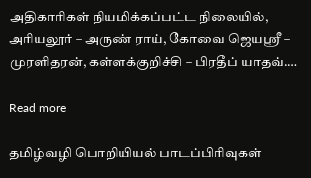அதிகாரிகள் நியமிக்கப்பட்ட நிலையில், அரியலூர் – அருண் ராய், கோவை ஜெயஸ்ரீ – முரளிதரன், கள்ளக்குறிச்சி – பிரதீப் யாதவ்.…

Read more

தமிழ்வழி பொறியியல் பாடப்பிரிவுகள்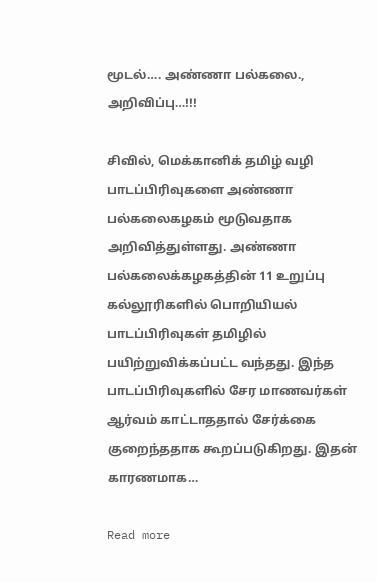மூடல்…. அண்ணா பல்கலை., அறிவிப்பு…!!!

சிவில், மெக்கானிக் தமிழ் வழி பாடப்பிரிவுகளை அண்ணா பல்கலைகழகம் மூடுவதாக அறிவித்துள்ளது. அண்ணா பல்கலைக்கழகத்தின் 11 உறுப்பு கல்லூரிகளில் பொறியியல் பாடப்பிரிவுகள் தமிழில் பயிற்றுவிக்கப்பட்ட வந்தது. இந்த பாடப்பிரிவுகளில் சேர மாணவர்கள் ஆர்வம் காட்டாததால் சேர்க்கை குறைந்ததாக கூறப்படுகிறது. இதன் காரணமாக…

Read more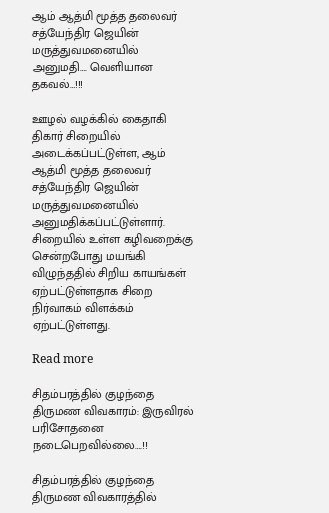ஆம் ஆத்மி மூத்த தலைவர் சத்யேந்திர ஜெயின் மருத்துவமனையில் அனுமதி…. வெளியான தகவல்…!!!

ஊழல் வழக்கில் கைதாகி திகார் சிறையில் அடைக்கப்பட்டுள்ள, ஆம் ஆத்மி மூத்த தலைவர் சத்யேந்திர ஜெயின் மருத்துவமனையில் அனுமதிக்கப்பட்டுள்ளார். சிறையில் உள்ள கழிவறைக்கு சென்றபோது மயங்கி விழுந்ததில் சிறிய காயங்கள் ஏற்பட்டுள்ளதாக சிறை நிர்வாகம் விளக்கம் ஏற்பட்டுள்ளது.

Read more

சிதம்பரத்தில் குழந்தை திருமண விவகாரம்: இருவிரல் பரிசோதனை நடைபெறவில்லை….!!

சிதம்பரத்தில் குழந்தை திருமண விவகாரத்தில்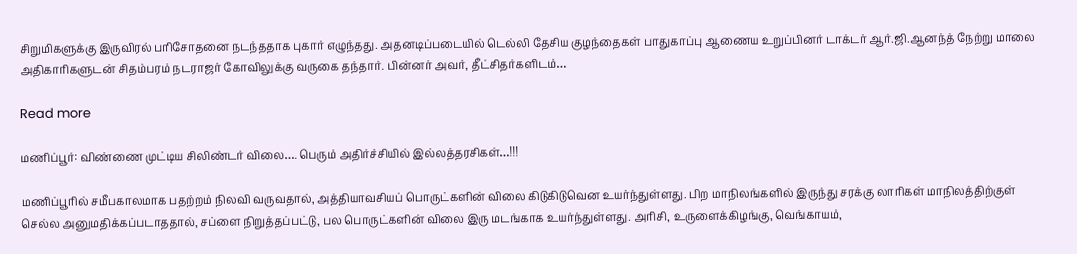சிறுமிகளுக்கு இருவிரல் பரிசோதனை நடந்ததாக புகார் எழுந்தது. அதனடிப்படையில் டெல்லி தேசிய குழந்தைகள் பாதுகாப்பு ஆணைய உறுப்பினர் டாக்டர் ஆர்.ஜி.ஆனந்த் நேற்று மாலை அதிகாரிகளுடன் சிதம்பரம் நடராஜர் கோவிலுக்கு வருகை தந்தார். பின்னர் அவர், தீட்சிதர்களிடம்…

Read more

மணிப்பூர்: விண்ணை முட்டிய சிலிண்டர் விலை…. பெரும் அதிர்ச்சியில் இல்லத்தரசிகள்…!!!

மணிப்பூரில் சமீபகாலமாக பதற்றம் நிலவி வருவதால், அத்தியாவசியப் பொருட்களின் விலை கிடுகிடுவென உயர்ந்துள்ளது. பிற மாநிலங்களில் இருந்து சரக்கு லாரிகள் மாநிலத்திற்குள் செல்ல அனுமதிக்கப்படாததால், சப்ளை நிறுத்தப்பட்டு, பல பொருட்களின் விலை இரு மடங்காக உயர்ந்துள்ளது. அரிசி, உருளைக்கிழங்கு, வெங்காயம்,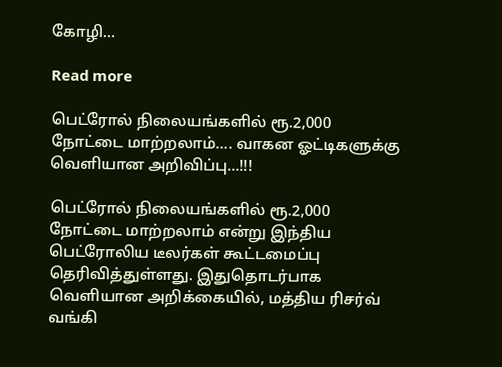கோழி…

Read more

பெட்ரோல் நிலையங்களில் ரூ.2,000 நோட்டை மாற்றலாம்…. வாகன ஓட்டிகளுக்கு வெளியான அறிவிப்பு…!!!

பெட்ரோல் நிலையங்களில் ரூ.2,000 நோட்டை மாற்றலாம் என்று இந்திய பெட்ரோலிய டீலர்கள் கூட்டமைப்பு தெரிவித்துள்ளது. இதுதொடர்பாக வெளியான அறிக்கையில், மத்திய ரிசர்வ் வங்கி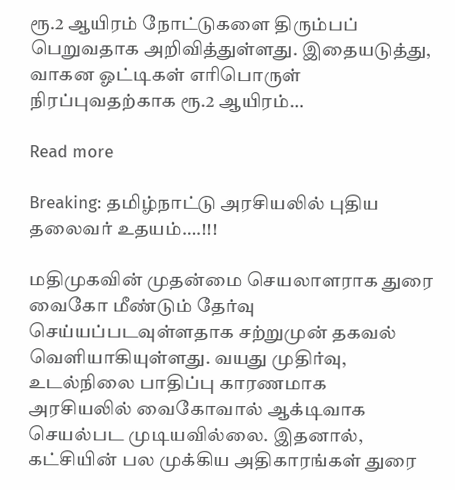ரூ.2 ஆயிரம் நோட்டுகளை திரும்பப் பெறுவதாக அறிவித்துள்ளது. இதையடுத்து, வாகன ஓட்டிகள் எரிபொருள் நிரப்புவதற்காக ரூ.2 ஆயிரம்…

Read more

Breaking: தமிழ்நாட்டு அரசியலில் புதிய தலைவர் உதயம்….!!!

மதிமுகவின் முதன்மை செயலாளராக துரை வைகோ மீண்டும் தேர்வு செய்யப்படவுள்ளதாக சற்றுமுன் தகவல் வெளியாகியுள்ளது. வயது முதிர்வு, உடல்நிலை பாதிப்பு காரணமாக அரசியலில் வைகோவால் ஆக்டிவாக செயல்பட முடியவில்லை. இதனால், கட்சியின் பல முக்கிய அதிகாரங்கள் துரை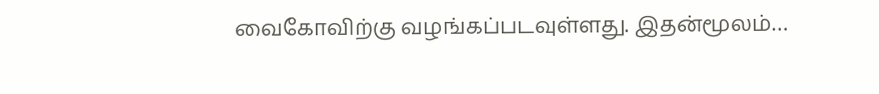வைகோவிற்கு வழங்கப்படவுள்ளது. இதன்மூலம்…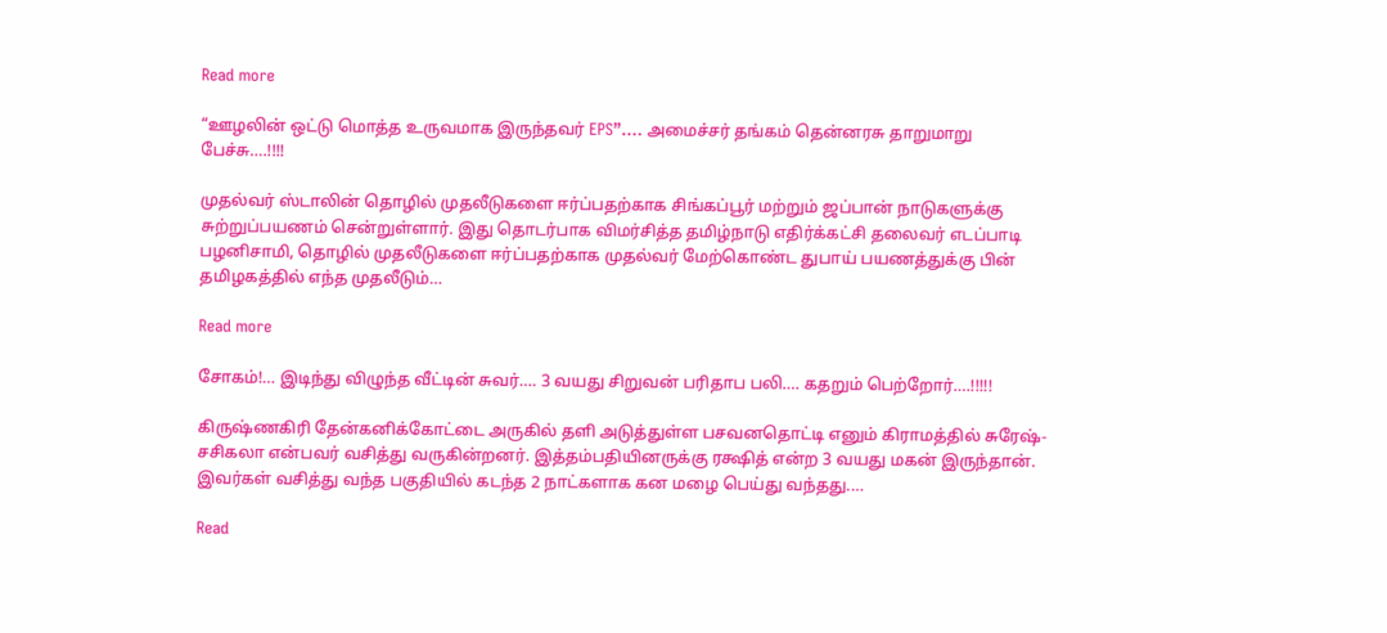Read more

“ஊழலின் ஒட்டு மொத்த உருவமாக இருந்தவர் EPS”…. அமைச்சர் தங்கம் தென்னரசு தாறுமாறு பேச்சு….!!!!

முதல்வர் ஸ்டாலின் தொழில் முதலீடுகளை ஈர்ப்பதற்காக சிங்கப்பூர் மற்றும் ஜப்பான் நாடுகளுக்கு சுற்றுப்பயணம் சென்றுள்ளார். இது தொடர்பாக விமர்சித்த தமிழ்நாடு எதிர்க்கட்சி தலைவர் எடப்பாடி பழனிசாமி, தொழில் முதலீடுகளை ஈர்ப்பதற்காக முதல்வர் மேற்கொண்ட துபாய் பயணத்துக்கு பின் தமிழகத்தில் எந்த முதலீடும்…

Read more

சோகம்!… இடிந்து விழுந்த வீட்டின் சுவர்…. 3 வயது சிறுவன் பரிதாப பலி…. கதறும் பெற்றோர்….!!!!!

கிருஷ்ணகிரி தேன்கனிக்கோட்டை அருகில் தளி அடுத்துள்ள பசவனதொட்டி எனும் கிராமத்தில் சுரேஷ்-சசிகலா என்பவர் வசித்து வருகின்றனர். இத்தம்பதியினருக்கு ரக்ஷித் என்ற 3 வயது மகன் இருந்தான். இவர்கள் வசித்து வந்த பகுதியில் கடந்த 2 நாட்களாக கன மழை பெய்து வந்தது.…

Read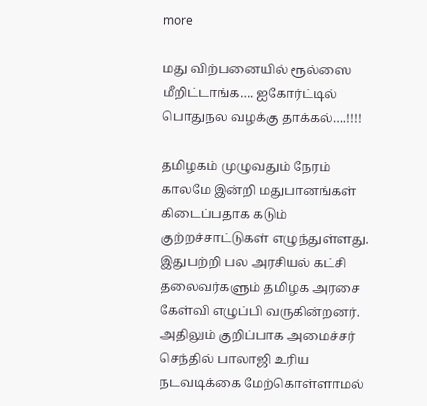more

மது விற்பனையில் ரூல்ஸை மீறிட்டாங்க…. ஐகோர்ட்டில் பொதுநல வழக்கு தாக்கல்….!!!!

தமிழகம் முழுவதும் நேரம் காலமே இன்றி மதுபானங்கள் கிடைப்பதாக கடும் குற்றச்சாட்டுகள் எழுந்துள்ளது. இதுபற்றி பல அரசியல் கட்சி தலைவர்களும் தமிழக அரசை கேள்வி எழுப்பி வருகின்றனர். அதிலும் குறிப்பாக அமைச்சர் செந்தில் பாலாஜி உரிய நடவடிக்கை மேற்கொள்ளாமல்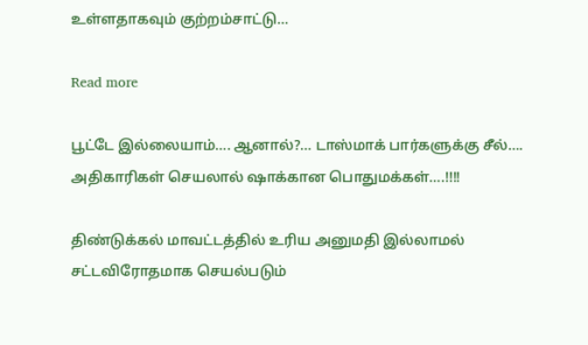உள்ளதாகவும் குற்றம்சாட்டு…

Read more

பூட்டே இல்லையாம்…. ஆனால்?… டாஸ்மாக் பார்களுக்கு சீல்…. அதிகாரிகள் செயலால் ஷாக்கான பொதுமக்கள்….!!!!

திண்டுக்கல் மாவட்டத்தில் உரிய அனுமதி இல்லாமல் சட்டவிரோதமாக செயல்படும்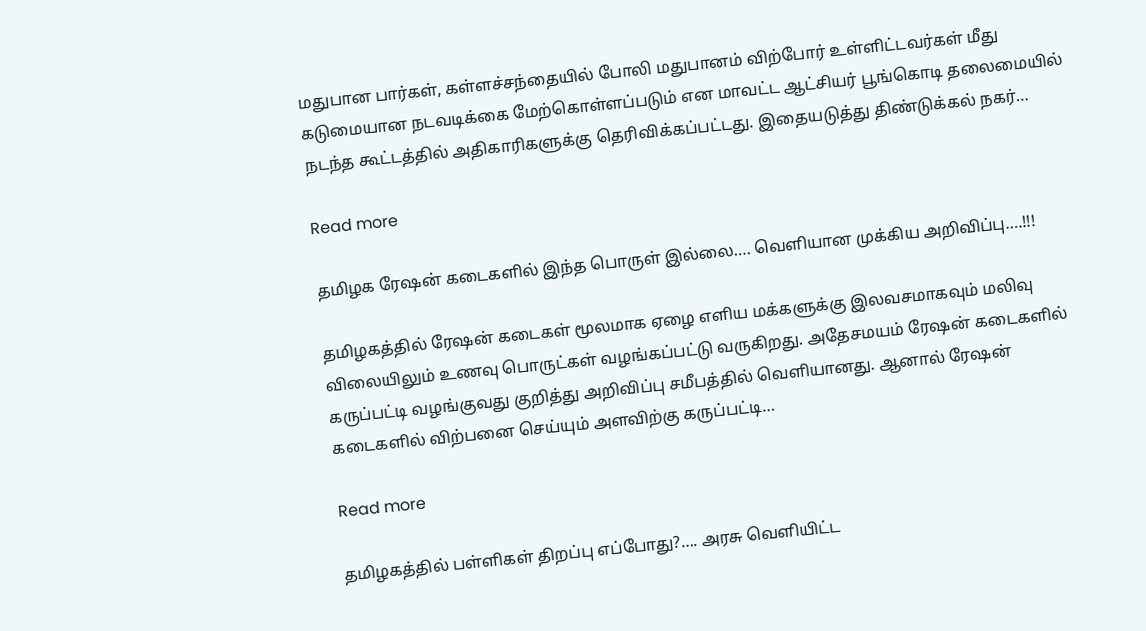மதுபான பார்கள், கள்ளச்சந்தையில் போலி மதுபானம் விற்போர் உள்ளிட்டவர்கள் மீது கடுமையான நடவடிக்கை மேற்கொள்ளப்படும் என மாவட்ட ஆட்சியர் பூங்கொடி தலைமையில் நடந்த கூட்டத்தில் அதிகாரிகளுக்கு தெரிவிக்கப்பட்டது. இதையடுத்து திண்டுக்கல் நகர்…

Read more

தமிழக ரேஷன் கடைகளில் இந்த பொருள் இல்லை…. வெளியான முக்கிய அறிவிப்பு….!!!

தமிழகத்தில் ரேஷன் கடைகள் மூலமாக ஏழை எளிய மக்களுக்கு இலவசமாகவும் மலிவு விலையிலும் உணவு பொருட்கள் வழங்கப்பட்டு வருகிறது. அதேசமயம் ரேஷன் கடைகளில் கருப்பட்டி வழங்குவது குறித்து அறிவிப்பு சமீபத்தில் வெளியானது. ஆனால் ரேஷன் கடைகளில் விற்பனை செய்யும் அளவிற்கு கருப்பட்டி…

Read more

தமிழகத்தில் பள்ளிகள் திறப்பு எப்போது?…. அரசு வெளியிட்ட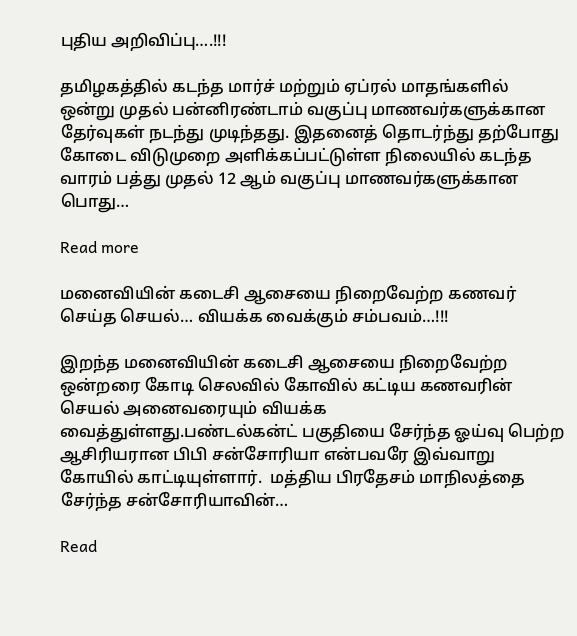புதிய அறிவிப்பு….!!!

தமிழகத்தில் கடந்த மார்ச் மற்றும் ஏப்ரல் மாதங்களில் ஒன்று முதல் பன்னிரண்டாம் வகுப்பு மாணவர்களுக்கான தேர்வுகள் நடந்து முடிந்தது. இதனைத் தொடர்ந்து தற்போது கோடை விடுமுறை அளிக்கப்பட்டுள்ள நிலையில் கடந்த வாரம் பத்து முதல் 12 ஆம் வகுப்பு மாணவர்களுக்கான பொது…

Read more

மனைவியின் கடைசி ஆசையை நிறைவேற்ற கணவர் செய்த செயல்… வியக்க வைக்கும் சம்பவம்…!!!

இறந்த மனைவியின் கடைசி ஆசையை நிறைவேற்ற ஒன்றரை கோடி செலவில் கோவில் கட்டிய கணவரின் செயல் அனைவரையும் வியக்க வைத்துள்ளது.பண்டல்கன்ட் பகுதியை சேர்ந்த ஓய்வு பெற்ற ஆசிரியரான பிபி சன்சோரியா என்பவரே இவ்வாறு கோயில் காட்டியுள்ளார்.  மத்திய பிரதேசம் மாநிலத்தை சேர்ந்த சன்சோரியாவின்…

Read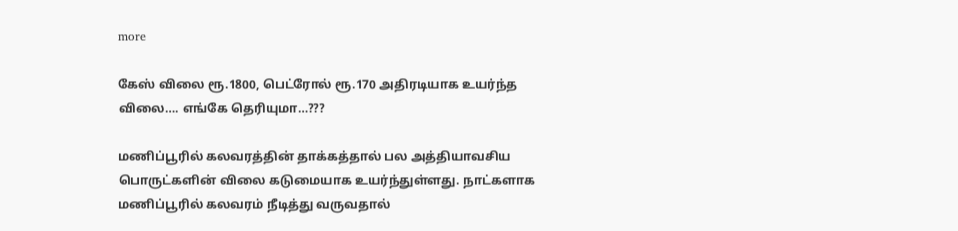more

கேஸ் விலை ரூ.1800, பெட்ரோல் ரூ.170 அதிரடியாக உயர்ந்த விலை…. எங்கே தெரியுமா…???

மணிப்பூரில் கலவரத்தின் தாக்கத்தால் பல அத்தியாவசிய பொருட்களின் விலை கடுமையாக உயர்ந்துள்ளது. நாட்களாக மணிப்பூரில் கலவரம் நீடித்து வருவதால்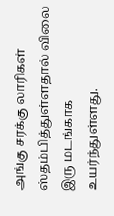அங்கு சரக்கு லாரிகள் ஸ்தம்பித்துள்ளதால் விலை இரு மடங்காக உயர்ந்துள்ளது.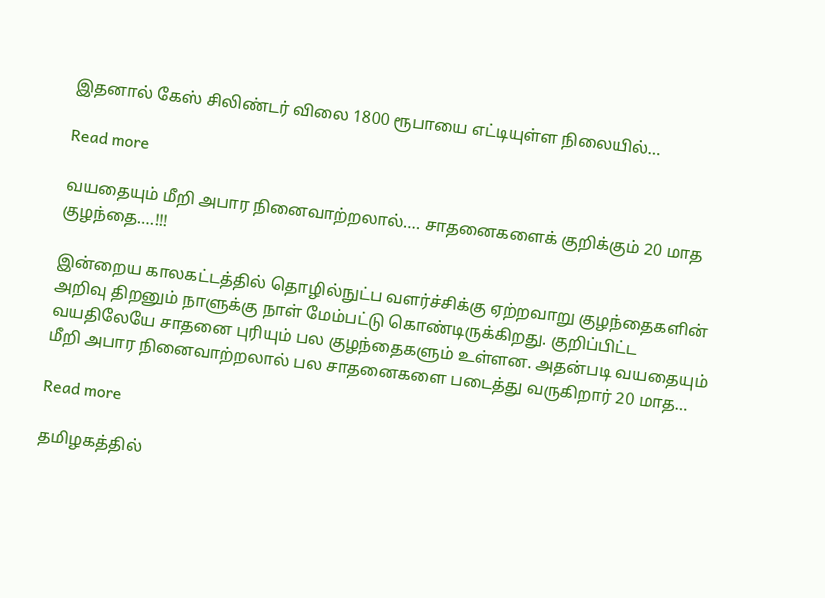இதனால் கேஸ் சிலிண்டர் விலை 1800 ரூபாயை எட்டியுள்ள நிலையில்…

Read more

வயதையும் மீறி அபார நினைவாற்றலால்…. சாதனைகளைக் குறிக்கும் 20 மாத குழந்தை….!!!

இன்றைய காலகட்டத்தில் தொழில்நுட்ப வளர்ச்சிக்கு ஏற்றவாறு குழந்தைகளின் அறிவு திறனும் நாளுக்கு நாள் மேம்பட்டு கொண்டிருக்கிறது. குறிப்பிட்ட வயதிலேயே சாதனை புரியும் பல குழந்தைகளும் உள்ளன. அதன்படி வயதையும் மீறி அபார நினைவாற்றலால் பல சாதனைகளை படைத்து வருகிறார் 20 மாத…

Read more

தமிழகத்தில்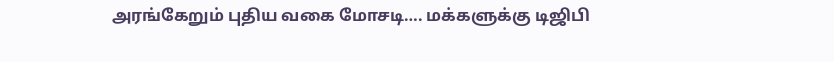அரங்கேறும் புதிய வகை மோசடி…. மக்களுக்கு டிஜிபி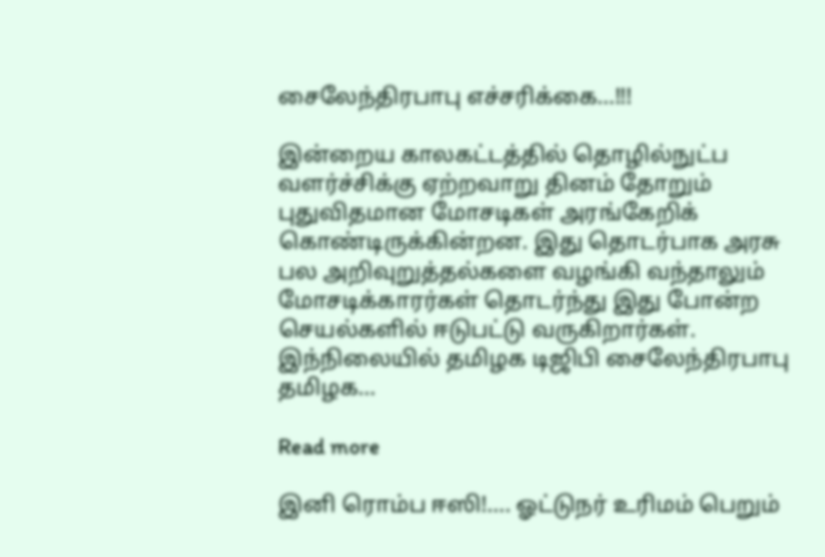சைலேந்திரபாபு எச்சரிக்கை…!!!

இன்றைய காலகட்டத்தில் தொழில்நுட்ப வளர்ச்சிக்கு ஏற்றவாறு தினம் தோறும் புதுவிதமான மோசடிகள் அரங்கேறிக் கொண்டிருக்கின்றன. இது தொடர்பாக அரசு பல அறிவுறுத்தல்களை வழங்கி வந்தாலும் மோசடிக்காரர்கள் தொடர்ந்து இது போன்ற செயல்களில் ஈடுபட்டு வருகிறார்கள். இந்நிலையில் தமிழக டிஜிபி சைலேந்திரபாபு தமிழக…

Read more

இனி ரொம்ப ஈஸி!…. ஓட்டுநர் உரிமம் பெறும்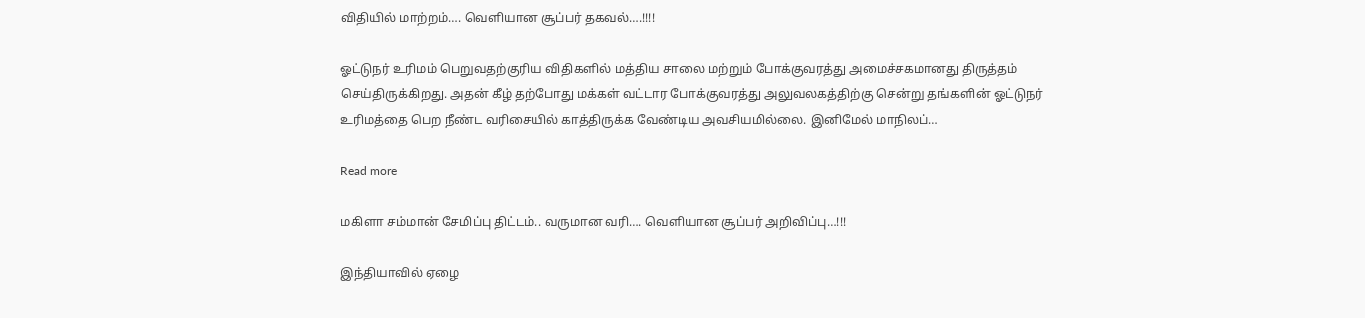விதியில் மாற்றம்…. வெளியான சூப்பர் தகவல்….!!!!

ஓட்டுநர் உரிமம் பெறுவதற்குரிய விதிகளில் மத்திய சாலை மற்றும் போக்குவரத்து அமைச்சகமானது திருத்தம் செய்திருக்கிறது. அதன் கீழ் தற்போது மக்கள் வட்டார போக்குவரத்து அலுவலகத்திற்கு சென்று தங்களின் ஓட்டுநர் உரிமத்தை பெற நீண்ட வரிசையில் காத்திருக்க வேண்டிய அவசியமில்லை. இனிமேல் மாநிலப்…

Read more

மகிளா சம்மான் சேமிப்பு திட்டம்.. வருமான வரி…. வெளியான சூப்பர் அறிவிப்பு…!!!

இந்தியாவில் ஏழை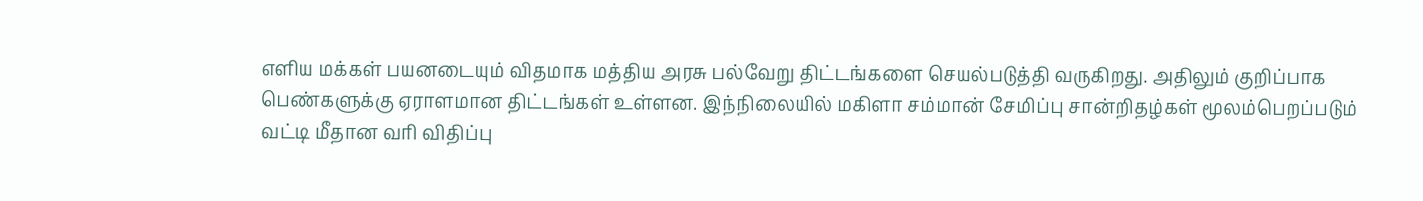எளிய மக்கள் பயனடையும் விதமாக மத்திய அரசு பல்வேறு திட்டங்களை செயல்படுத்தி வருகிறது. அதிலும் குறிப்பாக பெண்களுக்கு ஏராளமான திட்டங்கள் உள்ளன. இந்நிலையில் மகிளா சம்மான் சேமிப்பு சான்றிதழ்கள் மூலம்பெறப்படும் வட்டி மீதான வரி விதிப்பு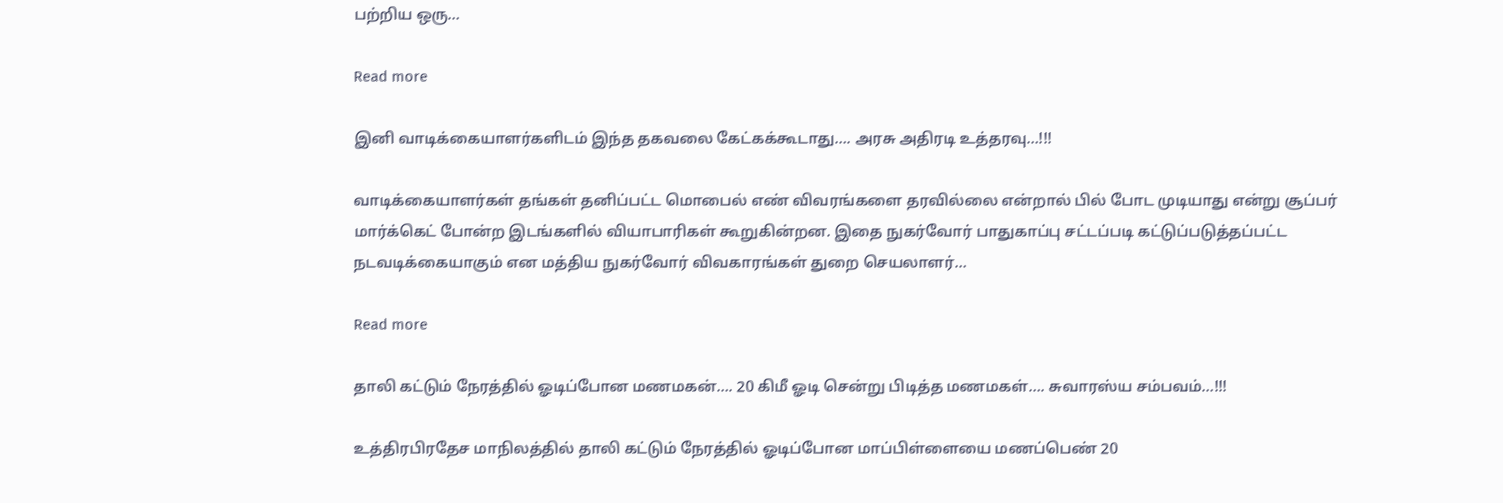பற்றிய ஒரு…

Read more

இனி வாடிக்கையாளர்களிடம் இந்த தகவலை கேட்கக்கூடாது…. அரசு அதிரடி உத்தரவு…!!!

வாடிக்கையாளர்கள் தங்கள் தனிப்பட்ட மொபைல் எண் விவரங்களை தரவில்லை என்றால் பில் போட முடியாது என்று சூப்பர் மார்க்கெட் போன்ற இடங்களில் வியாபாரிகள் கூறுகின்றன. இதை நுகர்வோர் பாதுகாப்பு சட்டப்படி கட்டுப்படுத்தப்பட்ட நடவடிக்கையாகும் என மத்திய நுகர்வோர் விவகாரங்கள் துறை செயலாளர்…

Read more

தாலி கட்டும் நேரத்தில் ஓடிப்போன மணமகன்…. 20 கிமீ ஓடி சென்று பிடித்த மணமகள்…. சுவாரஸ்ய சம்பவம்…!!!

உத்திரபிரதேச மாநிலத்தில் தாலி கட்டும் நேரத்தில் ஓடிப்போன மாப்பிள்ளையை மணப்பெண் 20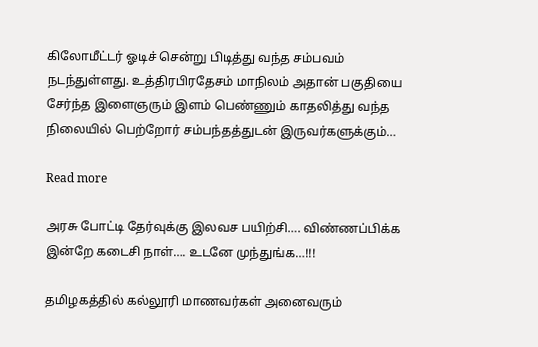கிலோமீட்டர் ஓடிச் சென்று பிடித்து வந்த சம்பவம் நடந்துள்ளது. உத்திரபிரதேசம் மாநிலம் அதான் பகுதியை சேர்ந்த இளைஞரும் இளம் பெண்ணும் காதலித்து வந்த நிலையில் பெற்றோர் சம்பந்தத்துடன் இருவர்களுக்கும்…

Read more

அரசு போட்டி தேர்வுக்கு இலவச பயிற்சி…. விண்ணப்பிக்க இன்றே கடைசி நாள்…. உடனே முந்துங்க…!!!

தமிழகத்தில் கல்லூரி மாணவர்கள் அனைவரும்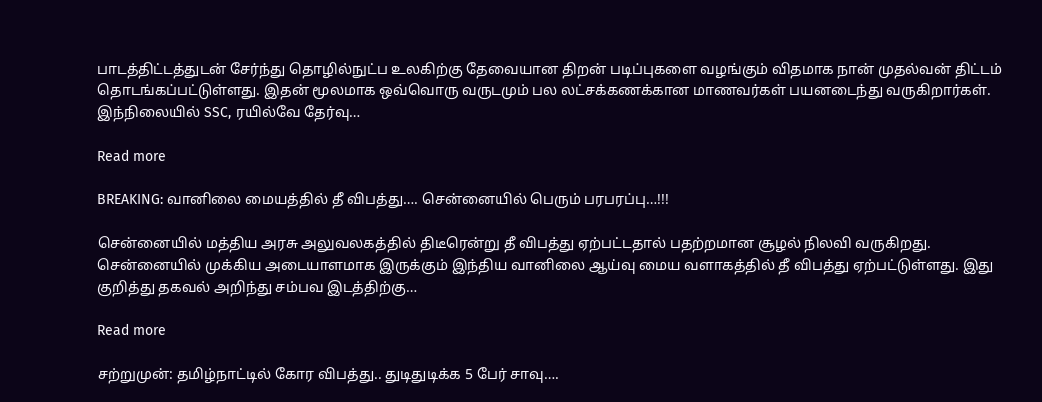பாடத்திட்டத்துடன் சேர்ந்து தொழில்நுட்ப உலகிற்கு தேவையான திறன் படிப்புகளை வழங்கும் விதமாக நான் முதல்வன் திட்டம் தொடங்கப்பட்டுள்ளது. இதன் மூலமாக ஒவ்வொரு வருடமும் பல லட்சக்கணக்கான மாணவர்கள் பயனடைந்து வருகிறார்கள். இந்நிலையில் SSC, ரயில்வே தேர்வு…

Read more

BREAKING: வானிலை மையத்தில் தீ விபத்து…. சென்னையில் பெரும் பரபரப்பு…!!!

சென்னையில் மத்திய அரசு அலுவலகத்தில் திடீரென்று தீ விபத்து ஏற்பட்டதால் பதற்றமான சூழல் நிலவி வருகிறது. சென்னையில் முக்கிய அடையாளமாக இருக்கும் இந்திய வானிலை ஆய்வு மைய வளாகத்தில் தீ விபத்து ஏற்பட்டுள்ளது. இது குறித்து தகவல் அறிந்து சம்பவ இடத்திற்கு…

Read more

சற்றுமுன்: தமிழ்நாட்டில் கோர விபத்து.. துடிதுடிக்க 5 பேர் சாவு….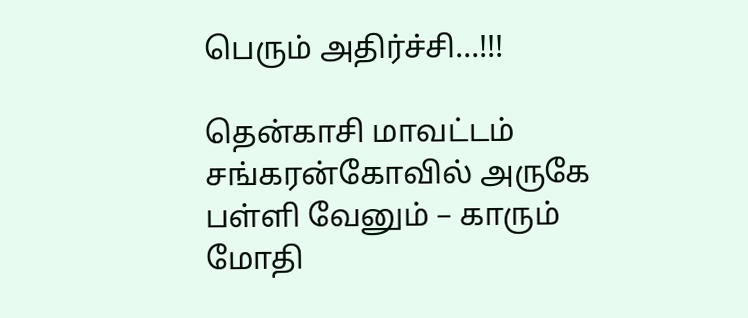பெரும் அதிர்ச்சி…!!!

தென்காசி மாவட்டம் சங்கரன்கோவில் அருகே பள்ளி வேனும் – காரும் மோதி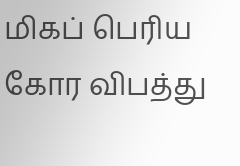மிகப் பெரிய கோர விபத்து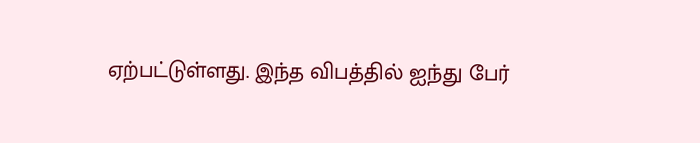ஏற்பட்டுள்ளது. இந்த விபத்தில் ஐந்து பேர்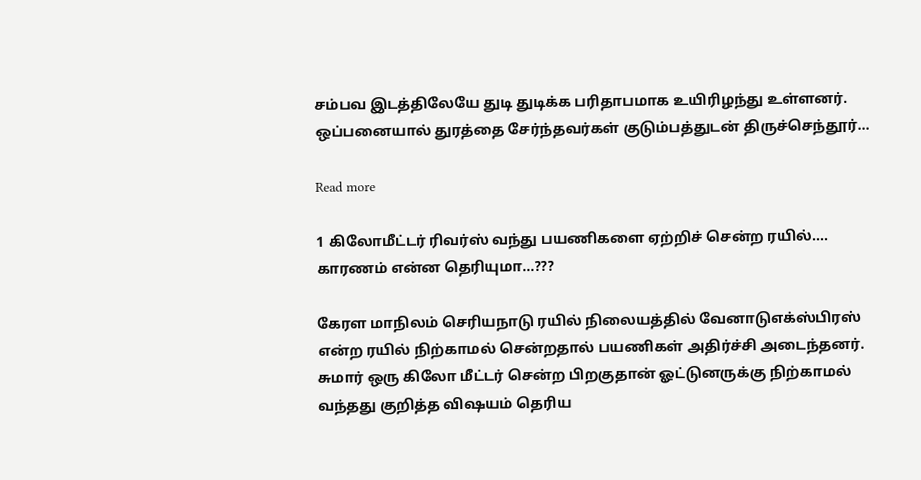சம்பவ இடத்திலேயே துடி துடிக்க பரிதாபமாக உயிரிழந்து உள்ளனர். ஒப்பனையால் துரத்தை சேர்ந்தவர்கள் குடும்பத்துடன் திருச்செந்தூர்…

Read more

1 கிலோமீட்டர் ரிவர்ஸ் வந்து பயணிகளை ஏற்றிச் சென்ற ரயில்…. காரணம் என்ன தெரியுமா…???

கேரள மாநிலம் செரியநாடு ரயில் நிலையத்தில் வேனாடுஎக்ஸ்பிரஸ் என்ற ரயில் நிற்காமல் சென்றதால் பயணிகள் அதிர்ச்சி அடைந்தனர். சுமார் ஒரு கிலோ மீட்டர் சென்ற பிறகுதான் ஓட்டுனருக்கு நிற்காமல் வந்தது குறித்த விஷயம் தெரிய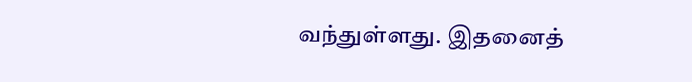வந்துள்ளது. இதனைத்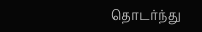தொடர்ந்து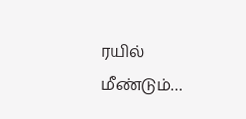ரயில் மீண்டும்…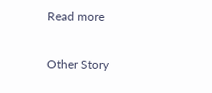Read more

Other Story